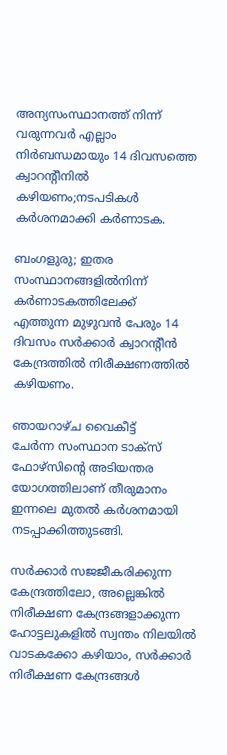അന്യസംസ്ഥാനത്ത് നിന്ന് വരുന്നവർ എല്ലാം നിർബന്ധമായും 14 ദിവസത്തെ ക്വാറൻ്റീനിൽ കഴിയണം;നടപടികൾ കർശനമാക്കി കർണാടക.

ബംഗളുരു; ഇതര സംസ്ഥാനങ്ങളിൽനിന്ന് കർണാടകത്തിലേക്ക്
എത്തുന്ന മുഴുവൻ പേരും 14 ദിവസം സർക്കാർ ക്വാറന്റീൻ
കേന്ദ്രത്തിൽ നിരീക്ഷണത്തിൽ കഴിയണം.

ഞായറാഴ്ച വൈകീട്ട്
ചേർന്ന സംസ്ഥാന ടാക്സ് ഫോഴ്സിന്റെ അടിയന്തര
യോഗത്തിലാണ് തീരുമാനം ഇന്നലെ മുതൽ കർശനമായി നടപ്പാക്കിത്തുടങ്ങി.

സർക്കാർ സജജീകരിക്കുന്ന കേന്ദ്രത്തിലോ, അല്ലെങ്കിൽ
നിരീക്ഷണ കേന്ദ്രങ്ങളാക്കുന്ന ഹോട്ടലുകളിൽ സ്വന്തം നിലയിൽ
വാടകക്കോ കഴിയാം, സർക്കാർ നിരീക്ഷണ കേന്ദ്രങ്ങൾ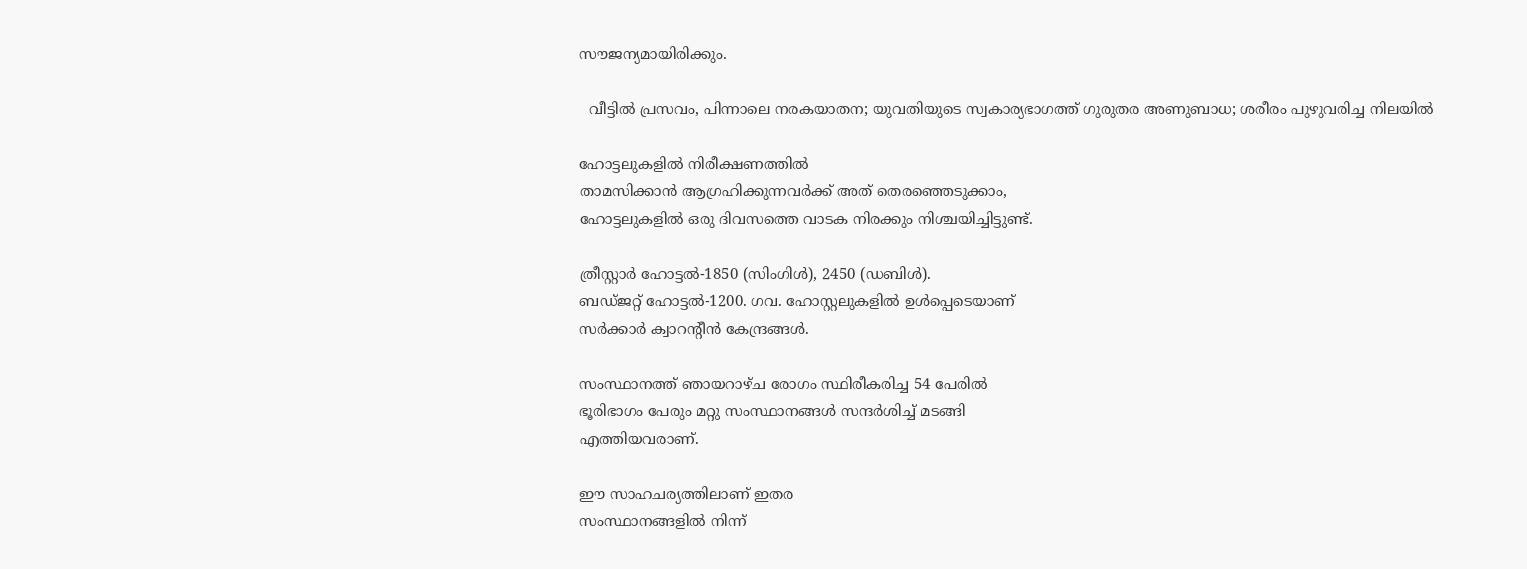സൗജന്യമായിരിക്കും.

  വീട്ടിൽ പ്രസവം, പിന്നാലെ നരകയാതന; യുവതിയുടെ സ്വകാര്യഭാഗത്ത് ഗുരുതര അണുബാധ; ശരീരം പുഴുവരിച്ച നിലയിൽ

ഹോട്ടലുകളിൽ നിരീക്ഷണത്തിൽ
താമസിക്കാൻ ആഗ്രഹിക്കുന്നവർക്ക് അത് തെരഞ്ഞെടുക്കാം,
ഹോട്ടലുകളിൽ ഒരു ദിവസത്തെ വാടക നിരക്കും നിശ്ചയിച്ചിട്ടുണ്ട്.

ത്രീസ്റ്റാർ ഹോട്ടൽ-1850 (സിംഗിൾ), 2450 (ഡബിൾ).
ബഡ്ജറ്റ് ഹോട്ടൽ-1200. ഗവ. ഹോസ്റ്റലുകളിൽ ഉൾപ്പെടെയാണ്
സർക്കാർ ക്വാറന്റീൻ കേന്ദ്രങ്ങൾ.

സംസ്ഥാനത്ത് ഞായറാഴ്ച രോഗം സ്ഥിരീകരിച്ച 54 പേരിൽ
ഭൂരിഭാഗം പേരും മറ്റു സംസ്ഥാനങ്ങൾ സന്ദർശിച്ച് മടങ്ങി
എത്തിയവരാണ്.

ഈ സാഹചര്യത്തിലാണ് ഇതര
സംസ്ഥാനങ്ങളിൽ നിന്ന്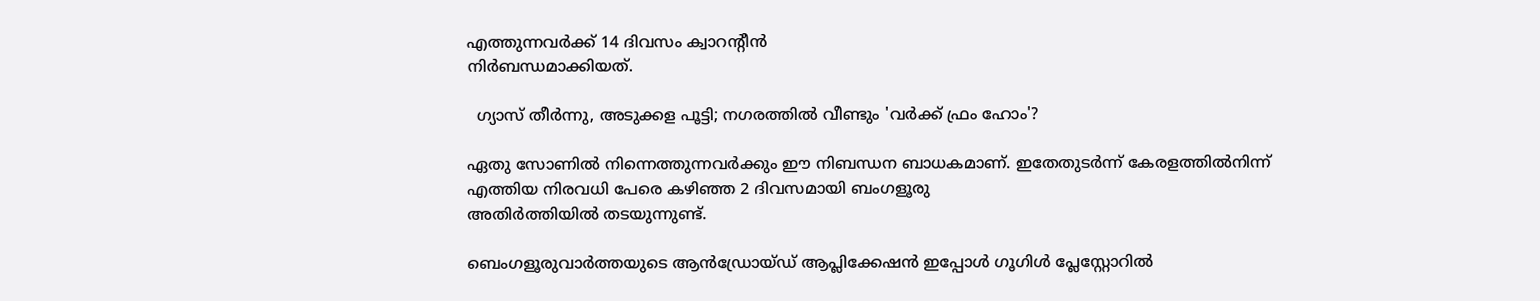എത്തുന്നവർക്ക് 14 ദിവസം ക്വാറന്റീൻ
നിർബന്ധമാക്കിയത്.

  ഗ്യാസ് തീർന്നു, അടുക്കള പൂട്ടി; നഗരത്തിൽ വീണ്ടും 'വർക്ക് ഫ്രം ഹോം'?

ഏതു സോണിൽ നിന്നെത്തുന്നവർക്കും ഈ നിബന്ധന ബാധകമാണ്. ഇതേതുടർന്ന് കേരളത്തിൽനിന്ന്
എത്തിയ നിരവധി പേരെ കഴിഞ്ഞ 2 ദിവസമായി ബംഗളൂരു
അതിർത്തിയിൽ തടയുന്നുണ്ട്.

ബെംഗളൂരുവാർത്തയുടെ ആൻഡ്രോയ്ഡ് ആപ്ലിക്കേഷൻ ഇപ്പോൾ ഗൂഗിൾ പ്ലേസ്റ്റോറിൽ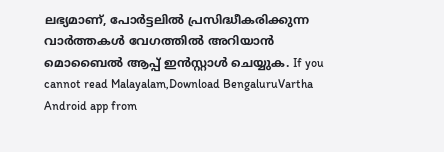ലഭ്യമാണ്, പോർട്ടലിൽ പ്രസിദ്ധീകരിക്കുന്ന വാർത്തകൾ വേഗത്തിൽ അറിയാൻ മൊബൈൽ ആപ്പ് ഇൻസ്റ്റാൾ ചെയ്യുക. If you cannot read Malayalam,Download BengaluruVartha Android app from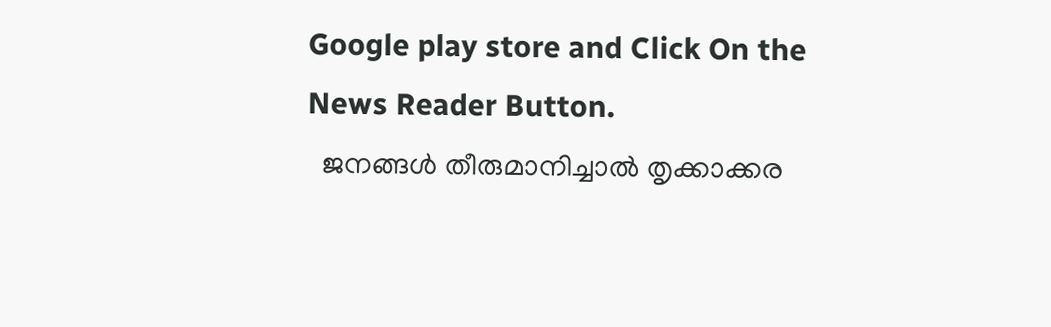Google play store and Click On the News Reader Button.
  ജനങ്ങള്‍ തീരുമാനിച്ചാല്‍ തൃക്കാക്കര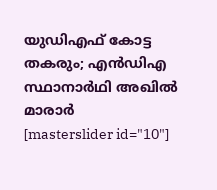യുഡിഎഫ് കോട്ട തകരും; എന്‍ഡിഎ സ്ഥാനാര്‍ഥി അഖില്‍ മാരാര്‍
[masterslider id="10"]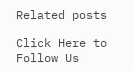Related posts

Click Here to Follow Us